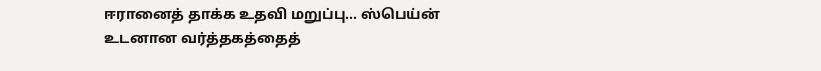ஈரானைத் தாக்க உதவி மறுப்பு... ஸ்பெய்ன் உடனான வர்த்தகத்தைத்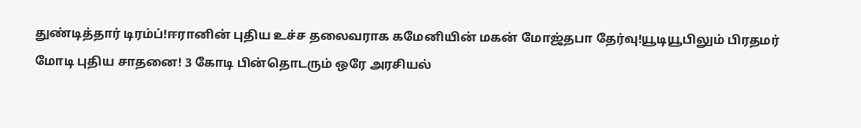துண்டித்தார் டிரம்ப்!ஈரானின் புதிய உச்ச தலைவராக கமேனியின் மகன் மோஜ்தபா தேர்வு!யூடியூபிலும் பிரதமர் மோடி புதிய சாதனை! 3 கோடி பின்தொடரும் ஒரே அரசியல்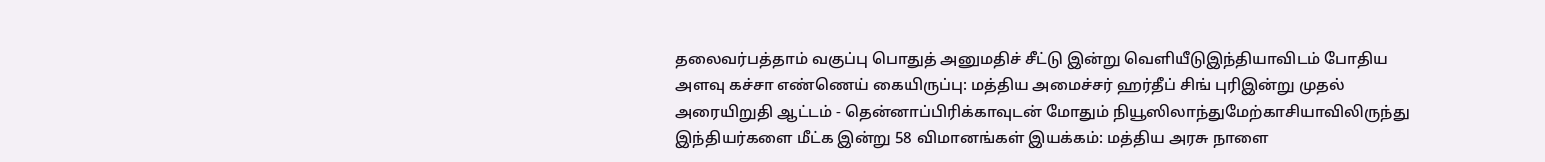தலைவர்பத்தாம் வகுப்பு பொதுத் அனுமதிச் சீட்டு இன்று வெளியீடுஇந்தியாவிடம் போதிய அளவு கச்சா எண்ணெய் கையிருப்பு: மத்திய அமைச்சர் ஹர்தீப் சிங் புரிஇன்று முதல் அரையிறுதி ஆட்டம் - தென்னாப்பிரிக்காவுடன் மோதும் நியூஸிலாந்துமேற்காசியாவிலிருந்து இந்தியர்களை மீட்க இன்று 58 விமானங்கள் இயக்கம்: மத்திய அரசு நாளை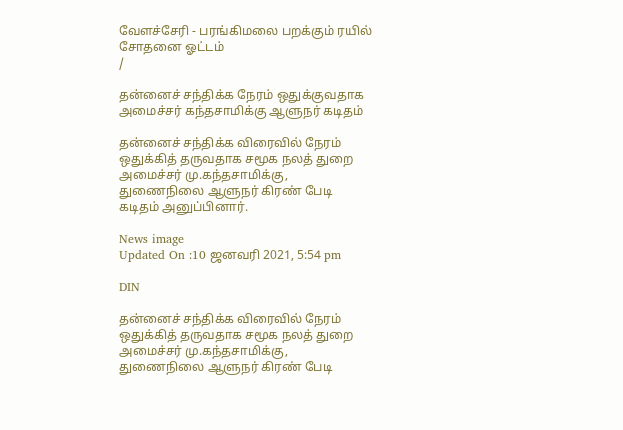வேளச்சேரி - பரங்கிமலை பறக்கும் ரயில் சோதனை ஓட்டம்
/

தன்னைச் சந்திக்க நேரம் ஒதுக்குவதாக அமைச்சர் கந்தசாமிக்கு ஆளுநர் கடிதம்

தன்னைச் சந்திக்க விரைவில் நேரம் ஒதுக்கித் தருவதாக சமூக நலத் துறை அமைச்சர் மு.கந்தசாமிக்கு, துணைநிலை ஆளுநர் கிரண் பேடி கடிதம் அனுப்பினார்.

News image
Updated On :10 ஜனவரி 2021, 5:54 pm

DIN

தன்னைச் சந்திக்க விரைவில் நேரம் ஒதுக்கித் தருவதாக சமூக நலத் துறை அமைச்சர் மு.கந்தசாமிக்கு, துணைநிலை ஆளுநர் கிரண் பேடி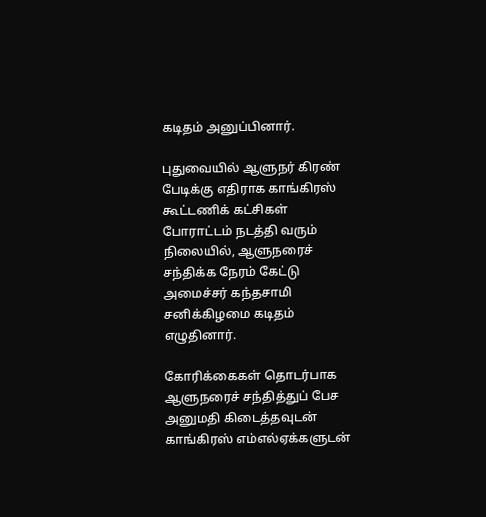கடிதம் அனுப்பினார்.

புதுவையில் ஆளுநர் கிரண் பேடிக்கு எதிராக காங்கிரஸ் கூட்டணிக் கட்சிகள் போராட்டம் நடத்தி வரும் நிலையில், ஆளுநரைச் சந்திக்க நேரம் கேட்டு அமைச்சர் கந்தசாமி சனிக்கிழமை கடிதம் எழுதினார்.

கோரிக்கைகள் தொடர்பாக ஆளுநரைச் சந்தித்துப் பேச அனுமதி கிடைத்தவுடன் காங்கிரஸ் எம்எல்ஏக்களுடன்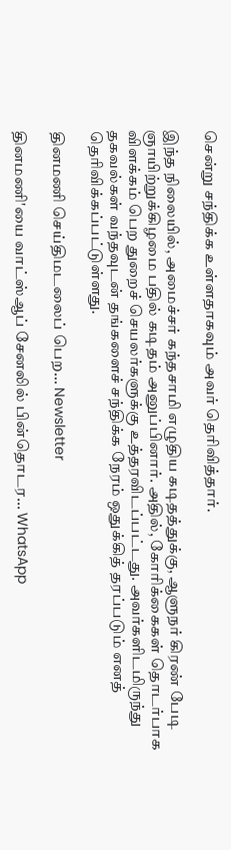சென்று சந்திக்க உள்ளதாகவும் அவர் தெரிவித்தார்.

இந்த நிலையில், அமைச்சர் கந்தசாமி எழுதிய கடிதத்துக்கு, ஆளுநர் கிரண் பேடி ஞாயிற்றுக்கிழமை பதில் கடிதம் அனுப்பினார். அதில், கோரிக்கைகள் தொடர்பாக விளக்கம் பெற துறைச் செயலர்களுக்கு உத்தரவிடப்பட்டது. அவர்களிடமிருந்து தகவல்கள் வந்தவுடன் தங்களைச் சந்திக்க நேரம் ஒதுக்கித் தரப்படும் எனத் தெரிவிக்கப்பட்டுள்ளது.

தினமணி செய்திமடலைப் பெற... Newsletter

தினமணி'யை வாட்ஸ்ஆப் சேனலில் பின்தொடர... WhatsApp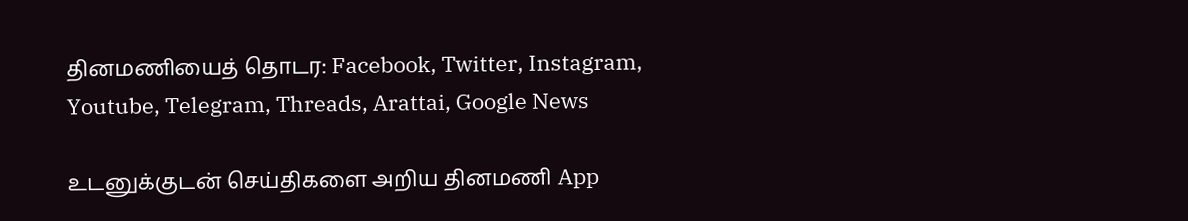தினமணியைத் தொடர: Facebook, Twitter, Instagram, Youtube, Telegram, Threads, Arattai, Google News

உடனுக்குடன் செய்திகளை அறிய தினமணி App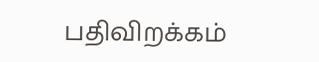பதிவிறக்கம்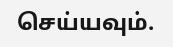செய்யவும்.